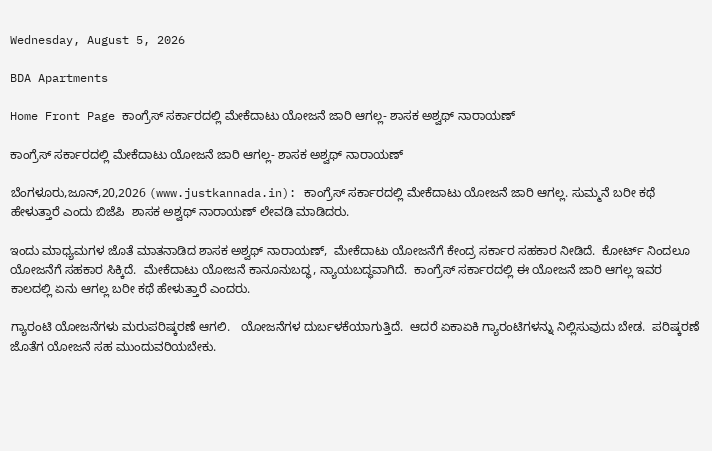Wednesday, August 5, 2026

BDA Apartments

Home Front Page ಕಾಂಗ್ರೆಸ್ ಸರ್ಕಾರದಲ್ಲಿ ಮೇಕೆದಾಟು ಯೋಜನೆ ಜಾರಿ ಆಗಲ್ಲ- ಶಾಸಕ ಅಶ್ವಥ್ ನಾರಾಯಣ್

ಕಾಂಗ್ರೆಸ್ ಸರ್ಕಾರದಲ್ಲಿ ಮೇಕೆದಾಟು ಯೋಜನೆ ಜಾರಿ ಆಗಲ್ಲ- ಶಾಸಕ ಅಶ್ವಥ್ ನಾರಾಯಣ್

ಬೆಂಗಳೂರು,ಜೂನ್,20,2026 (www.justkannada.in): ಕಾಂಗ್ರೆಸ್ ಸರ್ಕಾರದಲ್ಲಿ ಮೇಕೆದಾಟು ಯೋಜನೆ ಜಾರಿ ಆಗಲ್ಲ. ಸುಮ್ಮನೆ ಬರೀ ಕಥೆ ಹೇಳುತ್ತಾರೆ ಎಂದು ಬಿಜೆಪಿ  ಶಾಸಕ ಅಶ್ವಥ್ ನಾರಾಯಣ್ ಲೇವಡಿ ಮಾಡಿದರು.

ಇಂದು ಮಾಧ್ಯಮಗಳ ಜೊತೆ ಮಾತನಾಡಿದ ಶಾಸಕ ಅಶ್ವಥ್ ನಾರಾಯಣ್,  ಮೇಕೆದಾಟು ಯೋಜನೆಗೆ ಕೇಂದ್ರ ಸರ್ಕಾರ ಸಹಕಾರ ನೀಡಿದೆ.  ಕೋರ್ಟ್ ನಿಂದಲೂ ಯೋಜನೆಗೆ ಸಹಕಾರ ಸಿಕ್ಕಿದೆ.  ಮೇಕೆದಾಟು ಯೋಜನೆ ಕಾನೂನುಬದ್ಧ, ನ್ಯಾಯಬದ್ಧವಾಗಿದೆ.  ಕಾಂಗ್ರೆಸ್ ಸರ್ಕಾರದಲ್ಲಿ ಈ ಯೋಜನೆ ಜಾರಿ ಆಗಲ್ಲ ಇವರ ಕಾಲದಲ್ಲಿ ಏನು ಆಗಲ್ಲ ಬರೀ ಕಥೆ ಹೇಳುತ್ತಾರೆ ಎಂದರು.

ಗ್ಯಾರಂಟಿ ಯೋಜನೆಗಳು ಮರುಪರಿಷ್ಕರಣೆ ಆಗಲಿ.   ಯೋಜನೆಗಳ ದುರ್ಬಳಕೆಯಾಗುತ್ತಿದೆ.  ಆದರೆ ಏಕಾಏಕಿ ಗ್ಯಾರಂಟಿಗಳನ್ನು ನಿಲ್ಲಿಸುವುದು ಬೇಡ.  ಪರಿಷ್ಕರಣೆ ಜೊತೆಗ ಯೋಜನೆ ಸಹ ಮುಂದುವರಿಯಬೇಕು.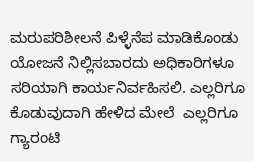ಮರುಪರಿಶೀಲನೆ ಪಿಳ್ಳೆನೆಪ ಮಾಡಿಕೊಂಡು ಯೋಜನೆ ನಿಲ್ಲಿಸಬಾರದು ಅಧಿಕಾರಿಗಳೂ ಸರಿಯಾಗಿ ಕಾರ್ಯನಿರ್ವಹಿಸಲಿ. ಎಲ್ಲರಿಗೂ ಕೊಡುವುದಾಗಿ ಹೇಳಿದ ಮೇಲೆ  ಎಲ್ಲರಿಗೂ ಗ್ಯಾರಂಟಿ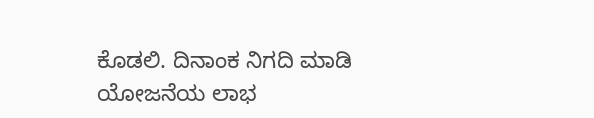ಕೊಡಲಿ. ದಿನಾಂಕ ನಿಗದಿ ಮಾಡಿ ಯೋಜನೆಯ ಲಾಭ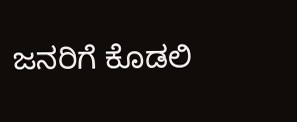ಜನರಿಗೆ ಕೊಡಲಿ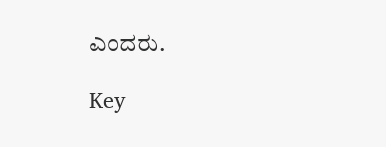ಎಂದರು.

Key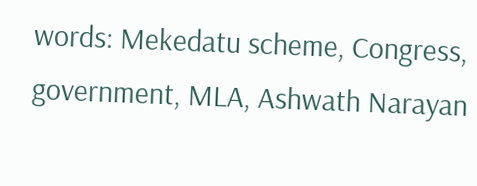words: Mekedatu scheme, Congress, government, MLA, Ashwath Narayan